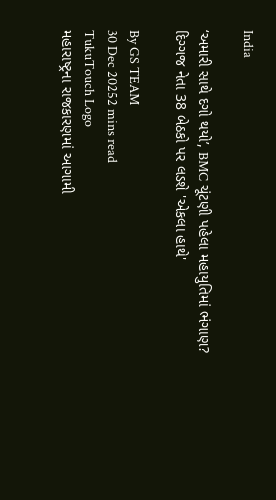India

‘અમારી સાથે દગો થયો’, BMC ચૂંટણી પહેલા મહાયુતિમાં ભંગાણ? દિગ્ગજ નેતા 38 બેઠકો પર લડશે 'એકલા હાથે'

By GS TEAM
30 Dec 20252 mins read
TukuTouch Logo
મહારાષ્ટ્રના રાજકારણમાં આગામી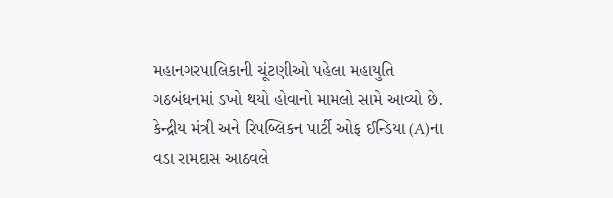મહાનગરપાલિકાની ચૂંટણીઓ પહેલા મહાયુતિ ગઠબંધનમાં ડખો થયો હોવાનો મામલો સામે આવ્યો છે. કેન્દ્રીય મંત્રી અને રિપબ્લિકન પાર્ટી ઓફ ઈન્ડિયા (A)ના વડા રામદાસ આઠવલે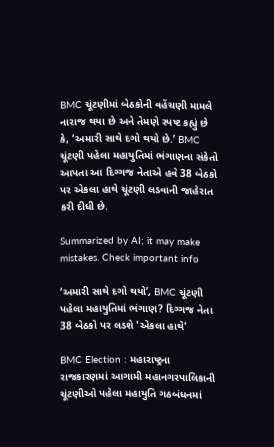BMC ચૂંટણીમાં બેઠકોની વહેંચણી મામલે નારાજ થયા છે અને તેમણે સ્પષ્ટ કહ્યું છે કે, ‘અમારી સાથે દગો થયો છે.’ BMC ચૂંટણી પહેલા મહાયુતિમાં ભંગાણના સંકેતો આપતા આ દિગ્ગજ નેતાએ હવે 38 બેઠકો પર એકલા હાથે ચૂંટણી લડવાની જાહેરાત કરી દીધી છે.

Summarized by AI; it may make mistakes. Check important info

‘અમારી સાથે દગો થયો’, BMC ચૂંટણી પહેલા મહાયુતિમાં ભંગાણ? દિગ્ગજ નેતા 38 બેઠકો પર લડશે 'એકલા હાથે'

BMC Election : મહારાષ્ટ્રના રાજકારણમાં આગામી મહાનગરપાલિકાની ચૂંટણીઓ પહેલા મહાયુતિ ગઠબંધનમાં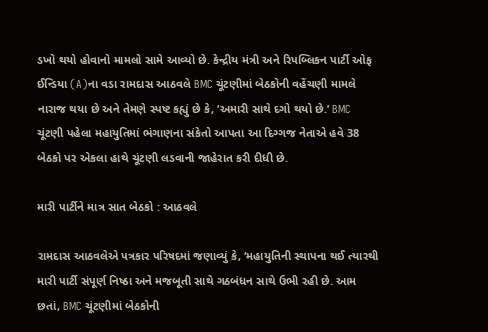ડખો થયો હોવાનો મામલો સામે આવ્યો છે. કેન્દ્રીય મંત્રી અને રિપબ્લિકન પાર્ટી ઓફ ઈન્ડિયા (A)ના વડા રામદાસ આઠવલે BMC ચૂંટણીમાં બેઠકોની વહેંચણી મામલે નારાજ થયા છે અને તેમણે સ્પષ્ટ કહ્યું છે કે, ‘અમારી સાથે દગો થયો છે.’ BMC ચૂંટણી પહેલા મહાયુતિમાં ભંગાણના સંકેતો આપતા આ દિગ્ગજ નેતાએ હવે 38 બેઠકો પર એકલા હાથે ચૂંટણી લડવાની જાહેરાત કરી દીધી છે.

મારી પાર્ટીને માત્ર સાત બેઠકો : આઠવલે

રામદાસ આઠવલેએ પત્રકાર પરિષદમાં જણાવ્યું કે, ‘મહાયુતિની સ્થાપના થઈ ત્યારથી મારી પાર્ટી સંપૂર્ણ નિષ્ઠા અને મજબૂતી સાથે ગઠબંધન સાથે ઉભી રહી છે. આમ છતાં, BMC ચૂંટણીમાં બેઠકોની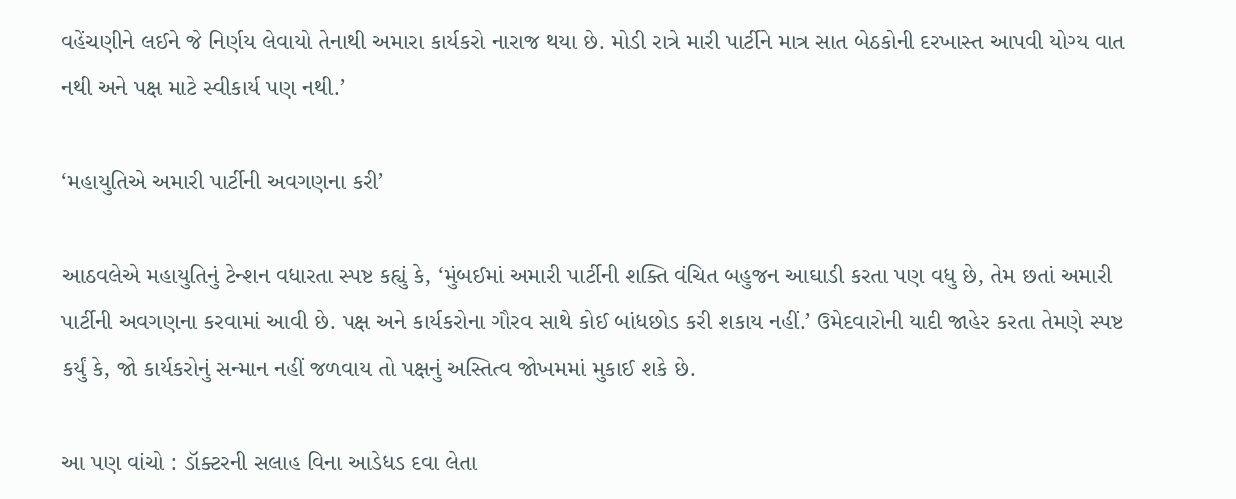વહેંચણીને લઈને જે નિર્ણય લેવાયો તેનાથી અમારા કાર્યકરો નારાજ થયા છે. મોડી રાત્રે મારી પાર્ટીને માત્ર સાત બેઠકોની દરખાસ્ત આપવી યોગ્ય વાત નથી અને પક્ષ માટે સ્વીકાર્ય પણ નથી.’

‘મહાયુતિએ અમારી પાર્ટીની અવગણના કરી’

આઠવલેએ મહાયુતિનું ટેન્શન વધારતા સ્પષ્ટ કહ્યું કે, ‘મુંબઈમાં અમારી પાર્ટીની શક્તિ વંચિત બહુજન આઘાડી કરતા પણ વધુ છે, તેમ છતાં અમારી પાર્ટીની અવગણના કરવામાં આવી છે. પક્ષ અને કાર્યકરોના ગૌરવ સાથે કોઈ બાંધછોડ કરી શકાય નહીં.’ ઉમેદવારોની યાદી જાહેર કરતા તેમણે સ્પષ્ટ કર્યું કે, જો કાર્યકરોનું સન્માન નહીં જળવાય તો પક્ષનું અસ્તિત્વ જોખમમાં મુકાઈ શકે છે.

આ પણ વાંચો : ડૉક્ટરની સલાહ વિના આડેધડ દવા લેતા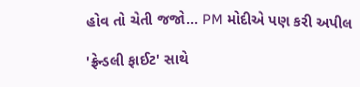હોવ તો ચેતી જજો... PM મોદીએ પણ કરી અપીલ

'ફ્રેન્ડલી ફાઈટ' સાથે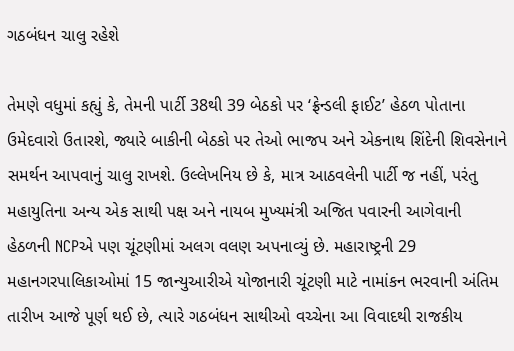ગઠબંધન ચાલુ રહેશે

તેમણે વધુમાં કહ્યું કે, તેમની પાર્ટી 38થી 39 બેઠકો પર ‘ફ્રેન્ડલી ફાઈટ’ હેઠળ પોતાના ઉમેદવારો ઉતારશે, જ્યારે બાકીની બેઠકો પર તેઓ ભાજપ અને એકનાથ શિંદેની શિવસેનાને સમર્થન આપવાનું ચાલુ રાખશે. ઉલ્લેખનિય છે કે, માત્ર આઠવલેની પાર્ટી જ નહીં, પરંતુ મહાયુતિના અન્ય એક સાથી પક્ષ અને નાયબ મુખ્યમંત્રી અજિત પવારની આગેવાની હેઠળની NCPએ પણ ચૂંટણીમાં અલગ વલણ અપનાવ્યું છે. મહારાષ્ટ્રની 29 મહાનગરપાલિકાઓમાં 15 જાન્યુઆરીએ યોજાનારી ચૂંટણી માટે નામાંકન ભરવાની અંતિમ તારીખ આજે પૂર્ણ થઈ છે, ત્યારે ગઠબંધન સાથીઓ વચ્ચેના આ વિવાદથી રાજકીય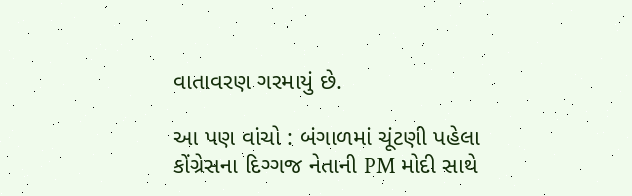વાતાવરણ ગરમાયું છે.

આ પણ વાંચો : બંગાળમાં ચૂંટણી પહેલા કોંગ્રેસના દિગ્ગજ નેતાની PM મોદી સાથે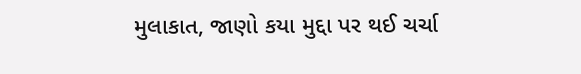મુલાકાત, જાણો કયા મુદ્દા પર થઈ ચર્ચા